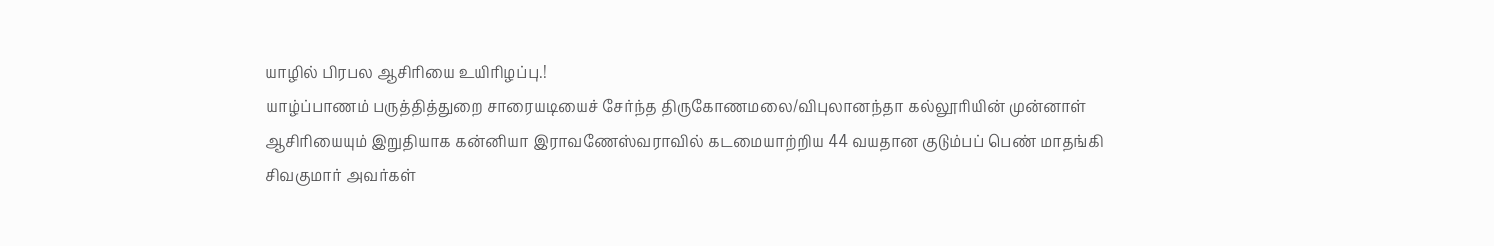யாழில் பிரபல ஆசிரியை உயிரிழப்பு.!
யாழ்ப்பாணம் பருத்தித்துறை சாரையடியைச் சேர்ந்த திருகோணமலை/விபுலானந்தா கல்லூரியின் முன்னாள் ஆசிரியையும் இறுதியாக கன்னியா இராவணேஸ்வராவில் கடமையாற்றிய 44 வயதான குடும்பப் பெண் மாதங்கி சிவகுமார் அவர்கள்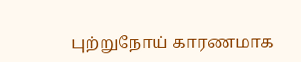புற்றுநோய் காரணமாக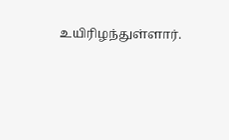உயிரிழந்துள்ளார்.